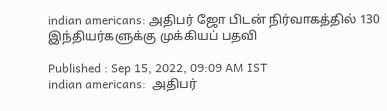indian americans: அதிபர் ஜோ பிடன் நிர்வாகத்தில் 130 இந்தியர்களுக்கு முக்கியப் பதவி

Published : Sep 15, 2022, 09:09 AM IST
indian americans:  அதிபர்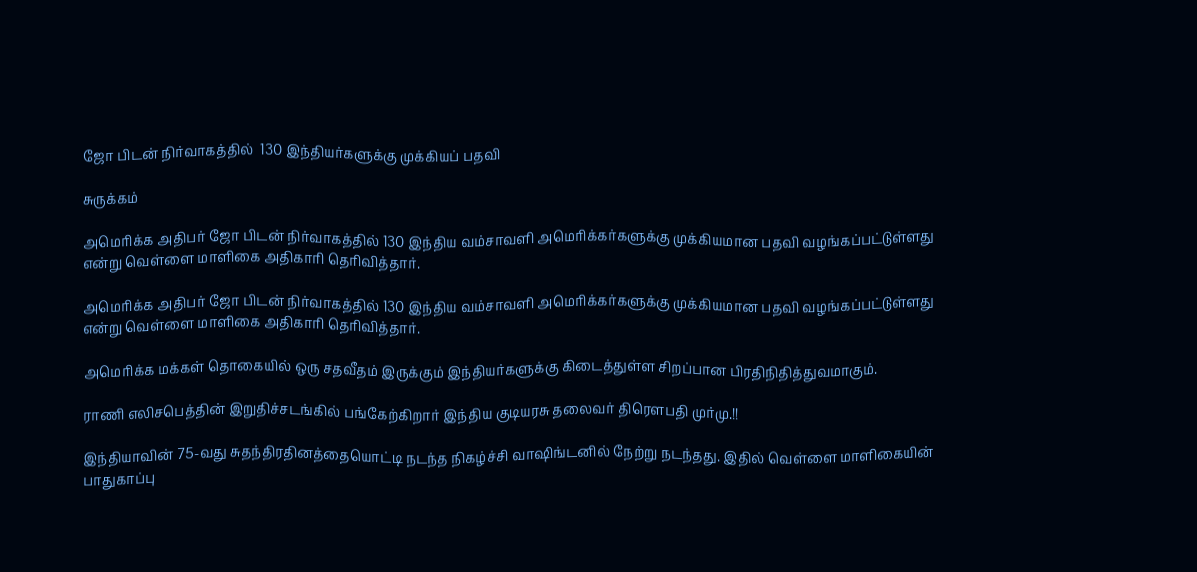ஜோ பிடன் நிர்வாகத்தில்  130 இந்தியர்களுக்கு முக்கியப் பதவி

சுருக்கம்

அமெரிக்க அதிபர் ஜோ பிடன் நிர்வாகத்தில் 130 இந்திய வம்சாவளி அமெரிக்கர்களுக்கு முக்கியமான பதவி வழங்கப்பட்டுள்ளது என்று வெள்ளை மாளிகை அதிகாரி தெரிவித்தார்.

அமெரிக்க அதிபர் ஜோ பிடன் நிர்வாகத்தில் 130 இந்திய வம்சாவளி அமெரிக்கர்களுக்கு முக்கியமான பதவி வழங்கப்பட்டுள்ளது என்று வெள்ளை மாளிகை அதிகாரி தெரிவித்தார்.

அமெரிக்க மக்கள் தொகையில் ஒரு சதவீதம் இருக்கும் இந்தியர்களுக்கு கிடைத்துள்ள சிறப்பான பிரதிநிதித்துவமாகும்.

ராணி எலிசபெத்தின் இறுதிச்சடங்கில் பங்கேற்கிறார் இந்திய குடியரசு தலைவர் திரௌபதி முர்மு.!!

இந்தியாவின் 75-வது சுதந்திரதினத்தையொட்டி நடந்த நிகழ்ச்சி வாஷிங்டனில் நேற்று நடந்தது. இதில் வெள்ளை மாளிகையின் பாதுகாப்பு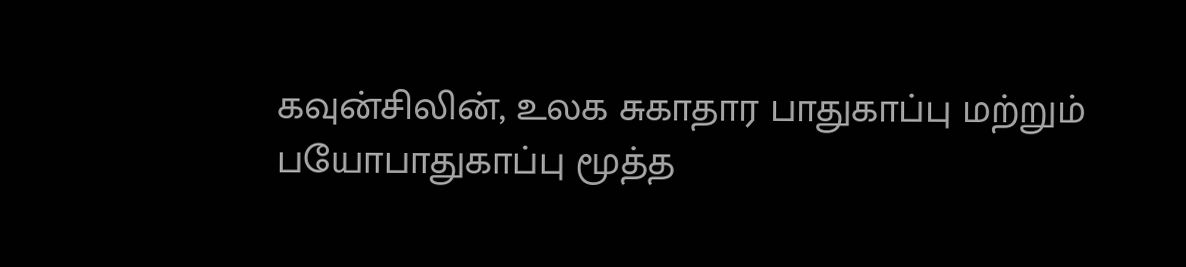கவுன்சிலின், உலக சுகாதார பாதுகாப்பு மற்றும் பயோபாதுகாப்பு மூத்த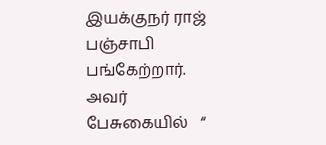இயக்குநர் ராஜ் பஞ்சாபி பங்கேற்றார். அவர் பேசுகையில்   “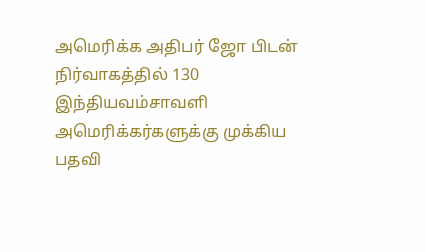அமெரிக்க அதிபர் ஜோ பிடன் நிர்வாகத்தில் 130 இந்தியவம்சாவளி அமெரிக்கர்களுக்கு முக்கிய பதவி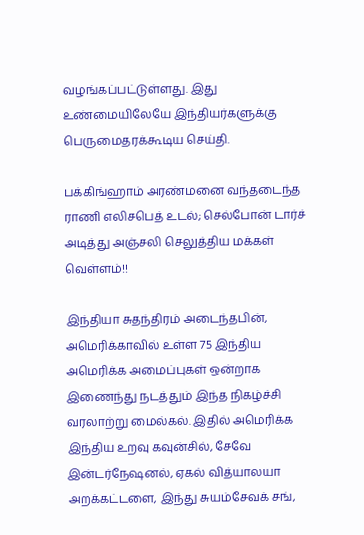வழங்கப்பட்டுள்ளது. இது உண்மையிலேயே இந்தியர்களுக்கு பெருமைதரக்கூடிய செய்தி.

பக்கிங்ஹாம் அரண்மனை வந்தடைந்த ராணி எலிசபெத் உடல்; செல்போன் டார்ச் அடித்து அஞ்சலி செலுத்திய மக்கள் வெள்ளம்!!

இந்தியா சுதந்திரம் அடைந்தபின், அமெரிக்காவில் உள்ள 75 இந்திய அமெரிக்க அமைப்புகள் ஒன்றாக இணைந்து நடத்தும் இந்த நிகழ்ச்சி வரலாற்று மைல்கல். இதில் அமெரிக்க இந்திய உறவு கவுன்சில், சேவே இன்டர்நேஷனல், ஏகல் வித்யாலயா அறக்கட்டளை, இந்து சுயம்சேவக் சங்,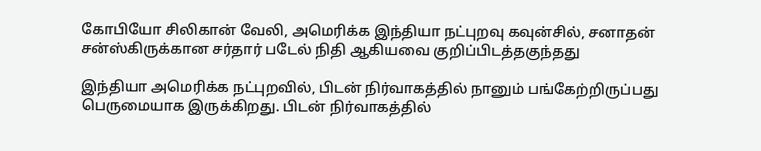கோபியோ சிலிகான் வேலி, அமெரிக்க இந்தியா நட்புறவு கவுன்சில், சனாதன் சன்ஸ்கிருக்கான சர்தார் படேல் நிதி ஆகியவை குறிப்பிடத்தகுந்தது

இந்தியா அமெரிக்க நட்புறவில், பிடன் நிர்வாகத்தில் நானும் பங்கேற்றிருப்பது பெருமையாக இருக்கிறது. பிடன் நிர்வாகத்தில்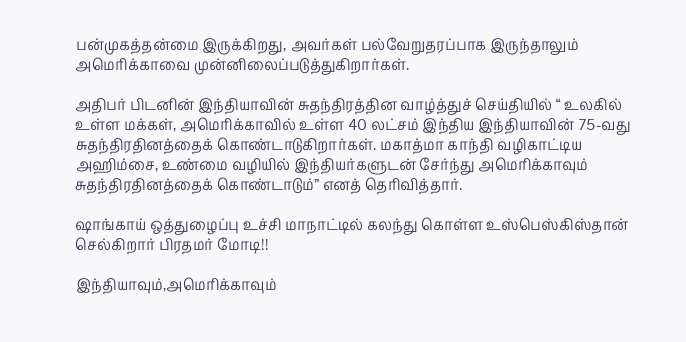பன்முகத்தன்மை இருக்கிறது, அவர்கள் பல்வேறுதரப்பாக இருந்தாலும் அமெரிக்காவை முன்னிலைப்படுத்துகிறார்கள்.

அதிபர் பிடனின் இந்தியாவின் சுதந்திரத்தின வாழ்த்துச் செய்தியில் “ உலகில் உள்ள மக்கள், அமெரிக்காவில் உள்ள 40 லட்சம் இந்திய இந்தியாவின் 75-வது சுதந்திரதினத்தைக் கொண்டாடுகிறார்கள். மகாத்மா காந்தி வழிகாட்டிய அஹிம்சை, உண்மை வழியில் இந்தியர்களுடன் சேர்ந்து அமெரிக்காவும் சுதந்திரதினத்தைக் கொண்டாடும்” எனத் தெரிவித்தார்.

ஷாங்காய் ஒத்துழைப்பு உச்சி மாநாட்டில் கலந்து கொள்ள உஸ்பெஸ்கிஸ்தான் செல்கிறார் பிரதமர் மோடி!!

இந்தியாவும்,அமெரிக்காவும்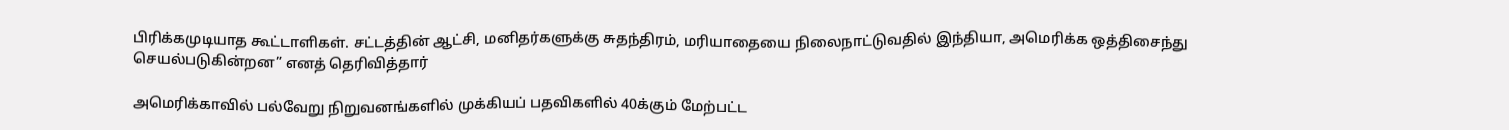பிரிக்கமுடியாத கூட்டாளிகள். சட்டத்தின் ஆட்சி, மனிதர்களுக்கு சுதந்திரம், மரியாதையை நிலைநாட்டுவதில் இந்தியா, அமெரிக்க ஒத்திசைந்து செயல்படுகின்றன” எனத் தெரிவித்தார்

அமெரிக்காவில் பல்வேறு நிறுவனங்களில் முக்கியப் பதவிகளில் 40க்கும் மேற்பட்ட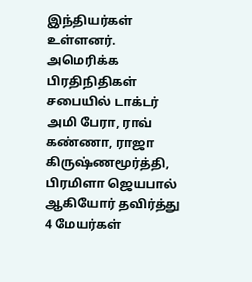இந்தியர்கள் உள்ளனர். அமெரிக்க பிரதிநிதிகள் சபையில் டாக்டர் அமி பேரா, ராவ் கண்ணா, ராஜா கிருஷ்ணமூர்த்தி, பிரமிளா ஜெயபால் ஆகியோர் தவிர்த்து 4 மேயர்கள்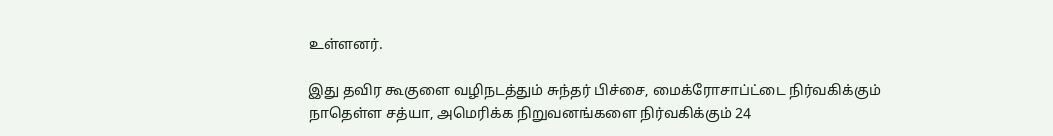உள்ளனர்.

இது தவிர கூகுளை வழிநடத்தும் சுந்தர் பிச்சை, மைக்ரோசாப்ட்டை நிர்வகிக்கும் நாதெள்ள சத்யா, அமெரிக்க நிறுவனங்களை நிர்வகிக்கும் 24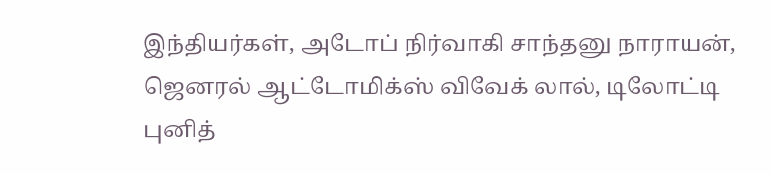இந்தியர்கள், அடோப் நிர்வாகி சாந்தனு நாராயன், ஜெனரல் ஆட்டோமிக்ஸ் விவேக் லால், டிலோட்டி புனித்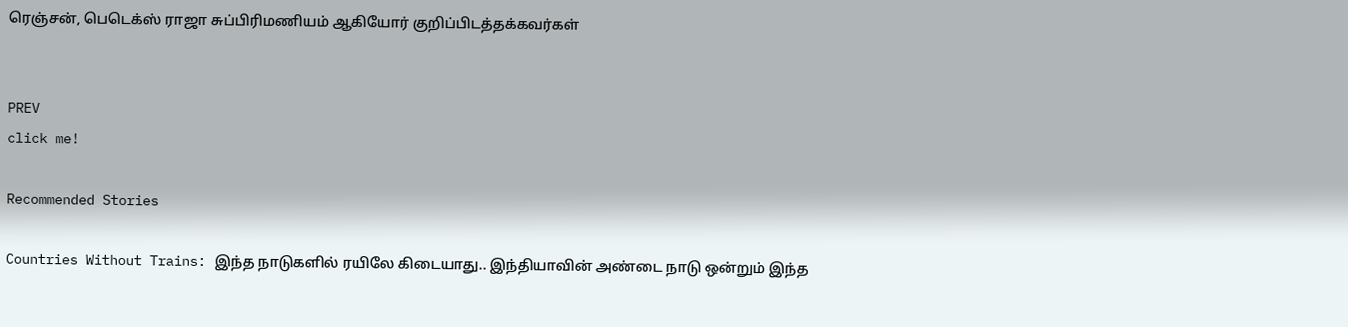ரெஞ்சன், பெடெக்ஸ் ராஜா சுப்பிரிமணியம் ஆகியோர் குறிப்பிடத்தக்கவர்கள்


PREV
click me!

Recommended Stories

Countries Without Trains: இந்த நாடுகளில் ரயிலே கிடையாது.. இந்தியாவின் அண்டை நாடு ஒன்றும் இந்த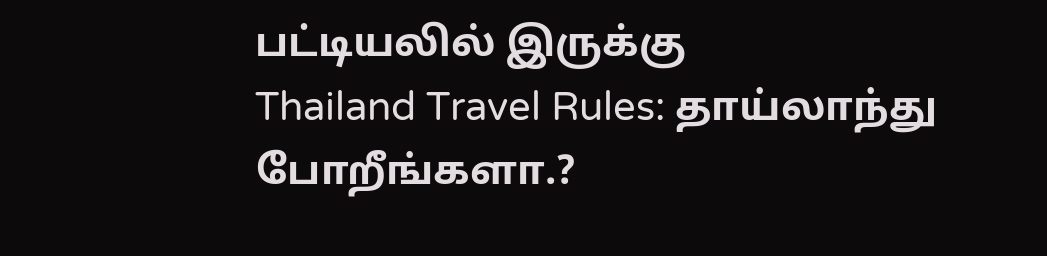பட்டியலில் இருக்கு
Thailand Travel Rules: தாய்லாந்து போறீங்களா.?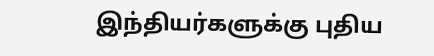இந்தியர்களுக்கு புதிய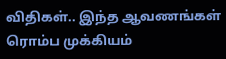விதிகள்.. இந்த ஆவணங்கள் ரொம்ப முக்கியம்